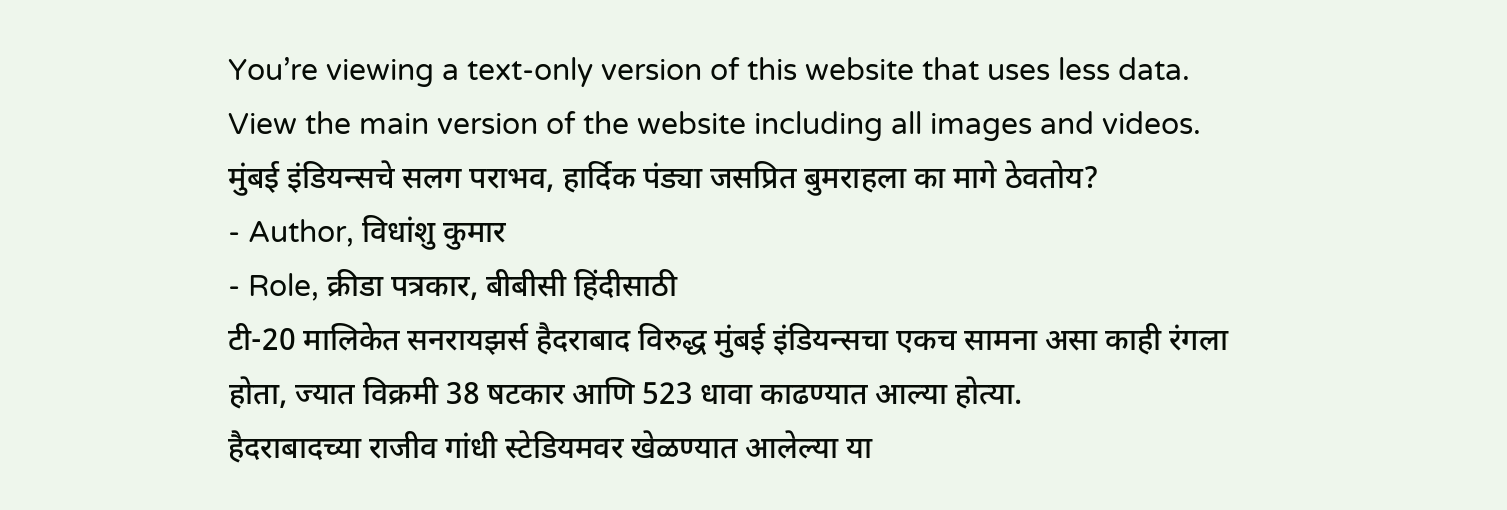You’re viewing a text-only version of this website that uses less data. View the main version of the website including all images and videos.
मुंबई इंडियन्सचे सलग पराभव, हार्दिक पंड्या जसप्रित बुमराहला का मागे ठेवतोय?
- Author, विधांशु कुमार
- Role, क्रीडा पत्रकार, बीबीसी हिंदीसाठी
टी-20 मालिकेत सनरायझर्स हैदराबाद विरुद्ध मुंबई इंडियन्सचा एकच सामना असा काही रंगला होता, ज्यात विक्रमी 38 षटकार आणि 523 धावा काढण्यात आल्या होत्या.
हैदराबादच्या राजीव गांधी स्टेडियमवर खेळण्यात आलेल्या या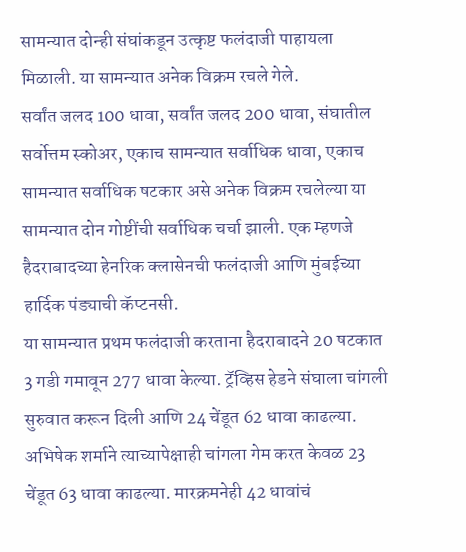सामन्यात दोन्ही संघांकडून उत्कृष्ट फलंदाजी पाहायला मिळाली. या सामन्यात अनेक विक्रम रचले गेले.
सर्वांत जलद 100 धावा, सर्वांत जलद 200 धावा, संघातील सर्वोत्तम स्कोअर, एकाच सामन्यात सर्वाधिक धावा, एकाच सामन्यात सर्वाधिक षटकार असे अनेक विक्रम रचलेल्या या सामन्यात दोन गोष्टींची सर्वाधिक चर्चा झाली. एक म्हणजे हैदराबादच्या हेनरिक क्लासेनची फलंदाजी आणि मुंबईच्या हार्दिक पंड्याची कॅप्टनसी.
या सामन्यात प्रथम फलंदाजी करताना हैदराबादने 20 षटकात 3 गडी गमावून 277 धावा केल्या. ट्रॅव्हिस हेडने संघाला चांगली सुरुवात करून दिली आणि 24 चेंडूत 62 धावा काढल्या.
अभिषेक शर्माने त्याच्यापेक्षाही चांगला गेम करत केवळ 23 चेंडूत 63 धावा काढल्या. मारक्रमनेही 42 धावांचं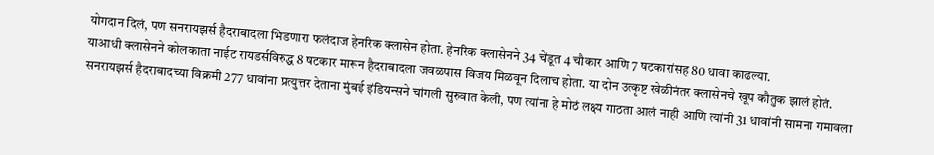योगदान दिलं, पण सनरायझर्स हैदराबादला भिडणारा फलंदाज हेनरिक क्लासेन होता. हेनरिक क्लासेनने 34 चेंडूत 4 चौकार आणि 7 षटकारांसह 80 धावा काढल्या.
याआधी क्लासेनने कोलकाता नाईट रायडर्सविरुद्ध 8 षटकार मारून हैदराबादला जवळपास विजय मिळवून दिलाच होता. या दोन उत्कृष्ट खेळीनंतर क्लासेनचे खूप कौतुक झालं होतं.
सनरायझर्स हैदराबादच्या विक्रमी 277 धावांना प्रत्युत्तर देताना मुंबई इंडियन्सने चांगली सुरुवात केली, पण त्यांना हे मोठं लक्ष्य गाठता आलं नाही आणि त्यांनी 31 धावांनी सामना गमावला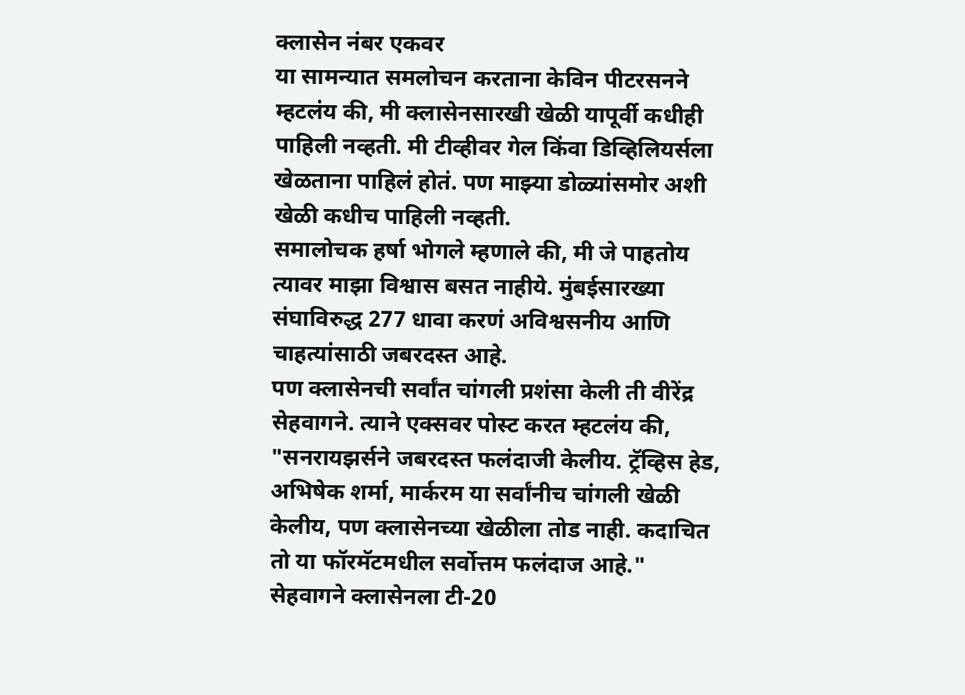क्लासेन नंबर एकवर
या सामन्यात समलोचन करताना केविन पीटरसनने म्हटलंय की, मी क्लासेनसारखी खेळी यापूर्वी कधीही पाहिली नव्हती. मी टीव्हीवर गेल किंवा डिव्हिलियर्सला खेळताना पाहिलं होतं. पण माझ्या डोळ्यांसमोर अशी खेळी कधीच पाहिली नव्हती.
समालोचक हर्षा भोगले म्हणाले की, मी जे पाहतोय त्यावर माझा विश्वास बसत नाहीये. मुंबईसारख्या संघाविरुद्ध 277 धावा करणं अविश्वसनीय आणि चाहत्यांसाठी जबरदस्त आहे.
पण क्लासेनची सर्वांत चांगली प्रशंसा केली ती वीरेंद्र सेहवागने. त्याने एक्सवर पोस्ट करत म्हटलंय की, "सनरायझर्सने जबरदस्त फलंदाजी केलीय. ट्रॅव्हिस हेड, अभिषेक शर्मा, मार्करम या सर्वांनीच चांगली खेळी केलीय, पण क्लासेनच्या खेळीला तोड नाही. कदाचित तो या फॉरमॅटमधील सर्वोत्तम फलंदाज आहे."
सेहवागने क्लासेनला टी-20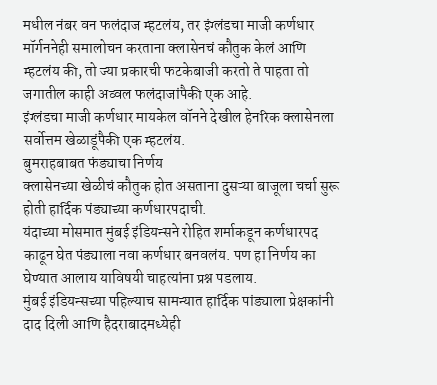मधील नंबर वन फलंदाज म्हटलंय, तर इंग्लंडचा माजी कर्णधार मॉर्गननेही समालोचन करताना क्लासेनचं कौतुक केलं आणि म्हटलंय की, तो ज्या प्रकारची फटकेबाजी करतो ते पाहता तो जगातील काही अव्वल फलंदाजांपैकी एक आहे.
इंग्लंडचा माजी कर्णधार मायकेल वॉनने देखील हेनरिक क्लासेनला सर्वोत्तम खेळाडूंपैकी एक म्हटलंय.
बुमराहबाबत फंड्याचा निर्णय
क्लासेनच्या खेळीचं कौतुक होत असताना दुसऱ्या बाजूला चर्चा सुरू होती हार्दिक पंड्याच्या कर्णधारपदाची.
यंदाच्या मोसमात मुंबई इंडियन्सने रोहित शर्माकडून कर्णधारपद काढून घेत पंड्याला नवा कर्णधार बनवलंय. पण हा निर्णय का घेण्यात आलाय याविषयी चाहत्यांना प्रश्न पडलाय.
मुंबई इंडियन्सच्या पहिल्याच सामन्यात हार्दिक पांड्याला प्रेक्षकांनी दाद दिली आणि हैदराबादमध्येही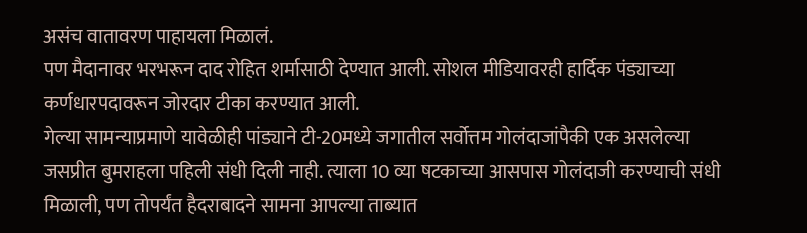असंच वातावरण पाहायला मिळालं.
पण मैदानावर भरभरून दाद रोहित शर्मासाठी देण्यात आली. सोशल मीडियावरही हार्दिक पंड्याच्या कर्णधारपदावरून जोरदार टीका करण्यात आली.
गेल्या सामन्याप्रमाणे यावेळीही पांड्याने टी-20मध्ये जगातील सर्वोत्तम गोलंदाजांपैकी एक असलेल्या जसप्रीत बुमराहला पहिली संधी दिली नाही. त्याला 10 व्या षटकाच्या आसपास गोलंदाजी करण्याची संधी मिळाली, पण तोपर्यंत हैदराबादने सामना आपल्या ताब्यात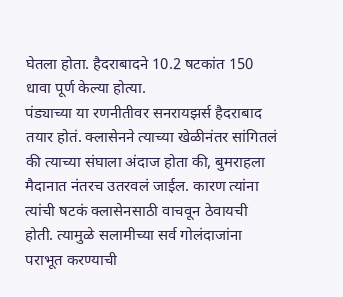घेतला होता. हैदराबादने 10.2 षटकांत 150 धावा पूर्ण केल्या होत्या.
पंड्याच्या या रणनीतीवर सनरायझर्स हैदराबाद तयार होतं. क्लासेनने त्याच्या खेळीनंतर सांगितलं की त्याच्या संघाला अंदाज होता की, बुमराहला मैदानात नंतरच उतरवलं जाईल. कारण त्यांना त्यांची षटकं क्लासेनसाठी वाचवून ठेवायची होती. त्यामुळे सलामीच्या सर्व गोलंदाजांना पराभूत करण्याची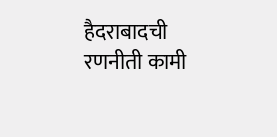हैदराबादची रणनीती कामी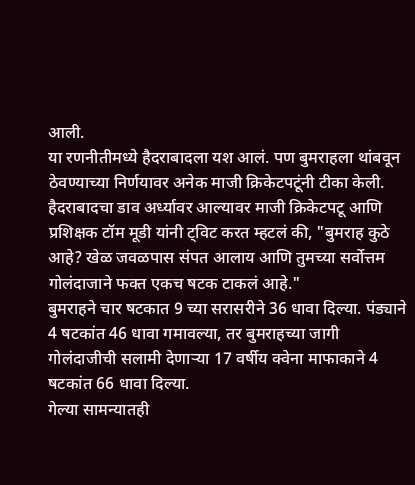आली.
या रणनीतीमध्ये हैदराबादला यश आलं. पण बुमराहला थांबवून ठेवण्याच्या निर्णयावर अनेक माजी क्रिकेटपटूंनी टीका केली.
हैदराबादचा डाव अर्ध्यावर आल्यावर माजी क्रिकेटपटू आणि प्रशिक्षक टॉम मूडी यांनी ट्विट करत म्हटलं की, "बुमराह कुठे आहे? खेळ जवळपास संपत आलाय आणि तुमच्या सर्वोत्तम गोलंदाजाने फक्त एकच षटक टाकलं आहे."
बुमराहने चार षटकात 9 च्या सरासरीने 36 धावा दिल्या. पंड्याने 4 षटकांत 46 धावा गमावल्या, तर बुमराहच्या जागी गोलंदाजीची सलामी देणाऱ्या 17 वर्षीय क्वेना माफाकाने 4 षटकांत 66 धावा दिल्या.
गेल्या सामन्यातही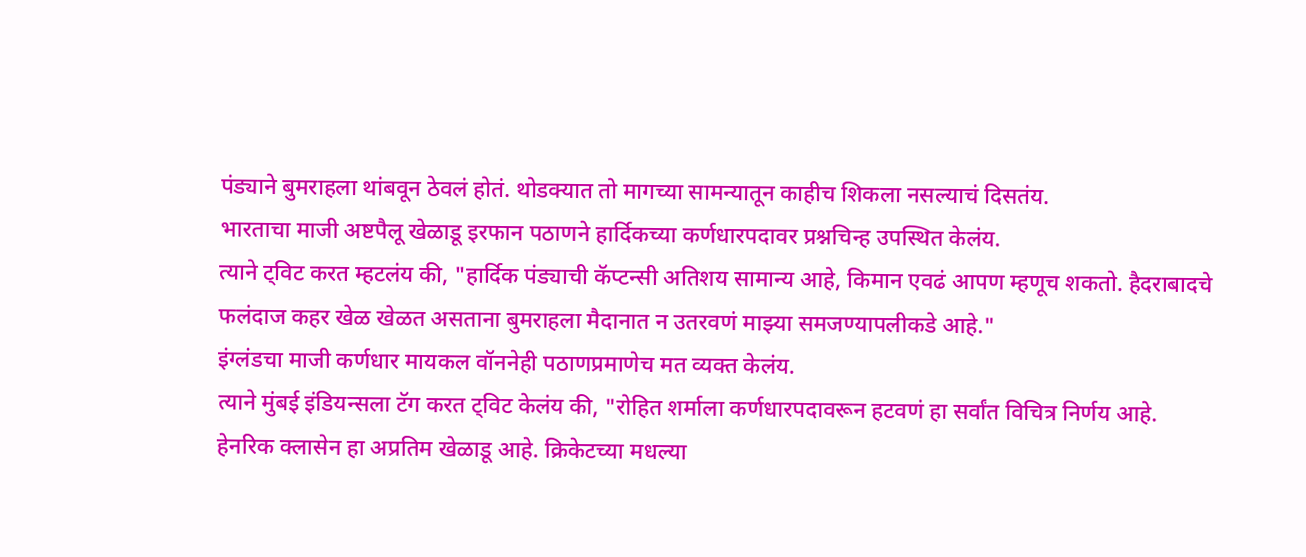पंड्याने बुमराहला थांबवून ठेवलं होतं. थोडक्यात तो मागच्या सामन्यातून काहीच शिकला नसल्याचं दिसतंय.
भारताचा माजी अष्टपैलू खेळाडू इरफान पठाणने हार्दिकच्या कर्णधारपदावर प्रश्नचिन्ह उपस्थित केलंय.
त्याने ट्विट करत म्हटलंय की, "हार्दिक पंड्याची कॅप्टन्सी अतिशय सामान्य आहे, किमान एवढं आपण म्हणूच शकतो. हैदराबादचे फलंदाज कहर खेळ खेळत असताना बुमराहला मैदानात न उतरवणं माझ्या समजण्यापलीकडे आहे."
इंग्लंडचा माजी कर्णधार मायकल वॉननेही पठाणप्रमाणेच मत व्यक्त केलंय.
त्याने मुंबई इंडियन्सला टॅग करत ट्विट केलंय की, "रोहित शर्माला कर्णधारपदावरून हटवणं हा सर्वांत विचित्र निर्णय आहे. हेनरिक क्लासेन हा अप्रतिम खेळाडू आहे. क्रिकेटच्या मधल्या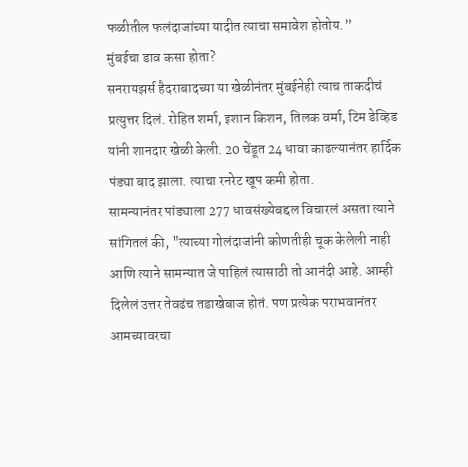फळीतील फलंदाजांच्या यादीत त्याचा समावेश होतोय.”
मुंबईचा डाव कसा होता?
सनरायझर्स हैदराबादच्या या खेळीनंतर मुंबईनेही त्याच ताकदीचं प्रत्युत्तर दिलं. रोहित शर्मा, इशान किशन, तिलक वर्मा, टिम डेव्हिड यांनी शानदार खेळी केली. 20 चेंडूत 24 धावा काढल्यानंतर हार्दिक पंड्या बाद झाला. त्याचा रनरेट खूप कमी होता.
सामन्यानंतर पांड्याला 277 धावसंख्येबद्दल विचारलं असता त्याने सांगितलं की, "त्याच्या गोलंदाजांनी कोणतीही चूक केलेली नाही आणि त्याने सामन्यात जे पाहिलं त्यासाठी तो आनंदी आहे. आम्ही दिलेलं उत्तर तेवढंच तडाखेबाज होतं. पण प्रत्येक पराभवानंतर आमच्यावरचा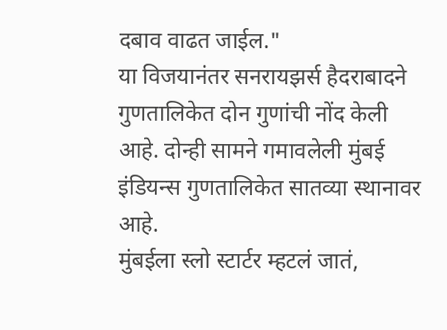दबाव वाढत जाईल."
या विजयानंतर सनरायझर्स हैदराबादने गुणतालिकेत दोन गुणांची नोंद केली आहे. दोन्ही सामने गमावलेली मुंबई इंडियन्स गुणतालिकेत सातव्या स्थानावर आहे.
मुंबईला स्लो स्टार्टर म्हटलं जातं,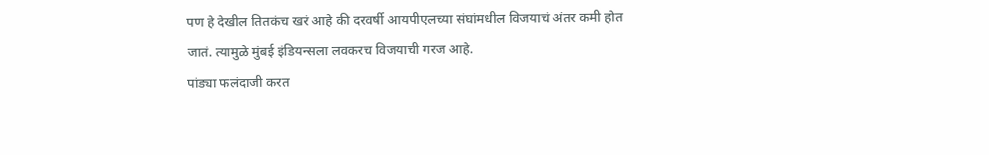पण हे देखील तितकंच खरं आहे की दरवर्षी आयपीएलच्या संघांमधील विजयाचं अंतर कमी होत जातं. त्यामुळे मुंबई इंडियन्सला लवकरच विजयाची गरज आहे.
पांड्या फलंदाजी करत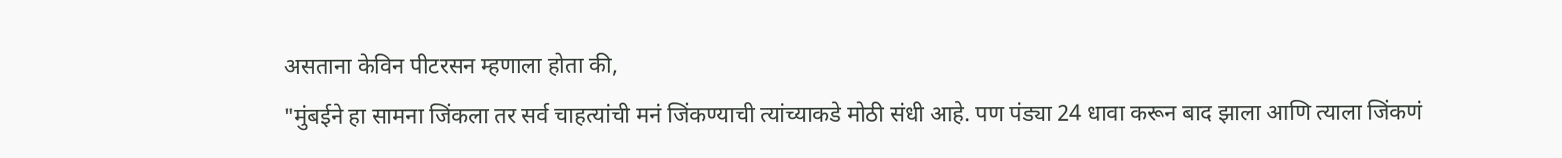असताना केविन पीटरसन म्हणाला होता की,
"मुंबईने हा सामना जिंकला तर सर्व चाहत्यांची मनं जिंकण्याची त्यांच्याकडे मोठी संधी आहे. पण पंड्या 24 धावा करून बाद झाला आणि त्याला जिंकणं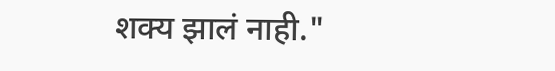शक्य झालं नाही."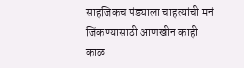साहजिकच पंड्याला चाहत्यांची मनं जिंकण्यासाठी आणखीन काही काळ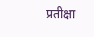प्रतीक्षा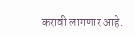करावी लागणार आहे.